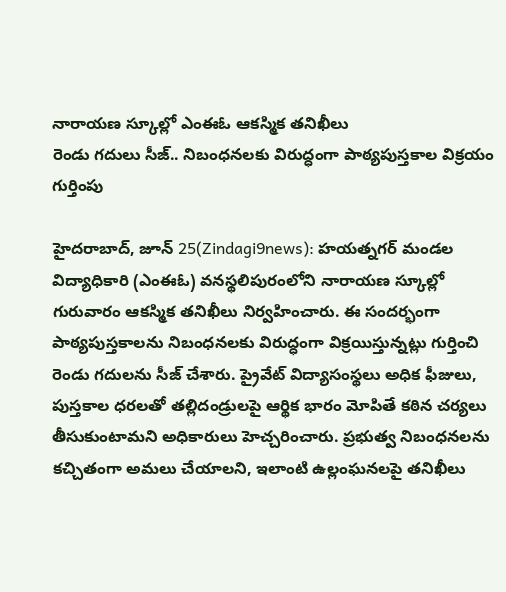నారాయణ స్కూల్లో ఎంఈఓ ఆకస్మిక తనిఖీలు
రెండు గదులు సీజ్.. నిబంధనలకు విరుద్ధంగా పాఠ్యపుస్తకాల విక్రయం గుర్తింపు

హైదరాబాద్, జూన్ 25(Zindagi9news): హయత్నగర్ మండల విద్యాధికారి (ఎంఈఓ) వనస్థలిపురంలోని నారాయణ స్కూల్లో గురువారం ఆకస్మిక తనిఖీలు నిర్వహించారు. ఈ సందర్భంగా పాఠ్యపుస్తకాలను నిబంధనలకు విరుద్ధంగా విక్రయిస్తున్నట్లు గుర్తించి రెండు గదులను సీజ్ చేశారు. ప్రైవేట్ విద్యాసంస్థలు అధిక ఫీజులు, పుస్తకాల ధరలతో తల్లిదండ్రులపై ఆర్థిక భారం మోపితే కఠిన చర్యలు తీసుకుంటామని అధికారులు హెచ్చరించారు. ప్రభుత్వ నిబంధనలను కచ్చితంగా అమలు చేయాలని, ఇలాంటి ఉల్లంఘనలపై తనిఖీలు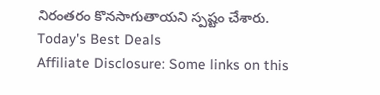నిరంతరం కొనసాగుతాయని స్పష్టం చేశారు.
Today's Best Deals
Affiliate Disclosure: Some links on this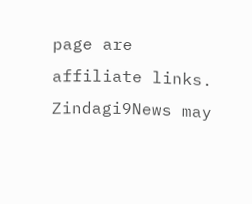page are affiliate links. Zindagi9News may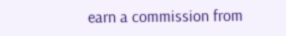earn a commission from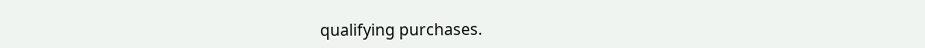qualifying purchases.